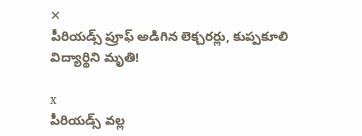✕
పీరియడ్స్ ప్రూఫ్ అడిగిన లెక్చరర్లు, కుప్పకూలి విద్యార్థిని మృతి!

x
పీరియడ్స్ వల్ల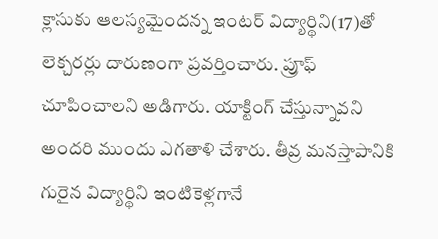క్లాసుకు ఆలస్యమైందన్న ఇంటర్ విద్యార్థిని(17)తో లెక్చరర్లు దారుణంగా ప్రవర్తించారు. ప్రూఫ్ చూపించాలని అడిగారు. యాక్టింగ్ చేస్తున్నావని అందరి ముందు ఎగతాళి చేశారు. తీవ్ర మనస్తాపానికి గురైన విద్యార్థిని ఇంటికెళ్లగానే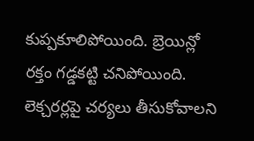కుప్పకూలిపోయింది. బ్రెయిన్లో రక్తం గడ్డకట్టి చనిపోయింది. లెక్చరర్లపై చర్యలు తీసుకోవాలని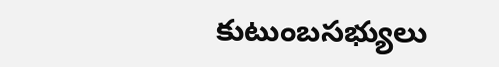కుటుంబసభ్యులు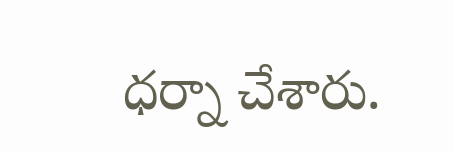ధర్నా చేశారు.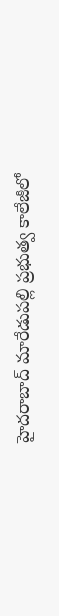హైదరాబాద్ మారేడుపల్లి ప్రభుత్వ కాలేజీలో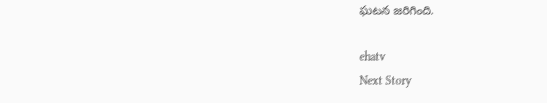ఘటన జరిగింది.

ehatv
Next Story